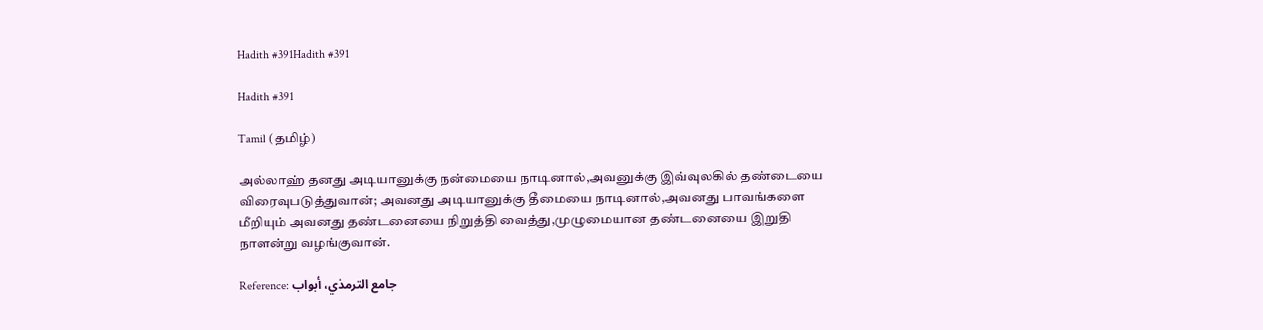Hadith #391Hadith #391

Hadith #391

Tamil (தமிழ்)

அல்லாஹ் தனது அடியானுக்கு நன்மையை நாடினால்,அவனுக்கு இவ்வுலகில் தண்டையை விரைவுபடுத்துவான்; அவனது அடியானுக்கு தீமையை நாடினால்,அவனது பாவங்களை மீறியும் அவனது தண்டனையை நிறுத்தி வைத்து,முழுமையான தண்டனையை இறுதி நாளன்று வழங்குவான்.

Reference: جامع الترمذي، أبواب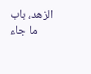الزهد، ‌‌باب ما جاء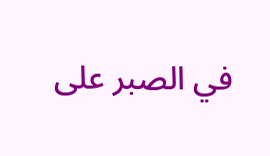في الصبر على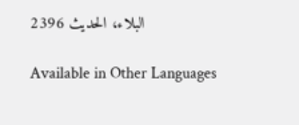البلاء، الحدیث 2396

Available in Other Languages